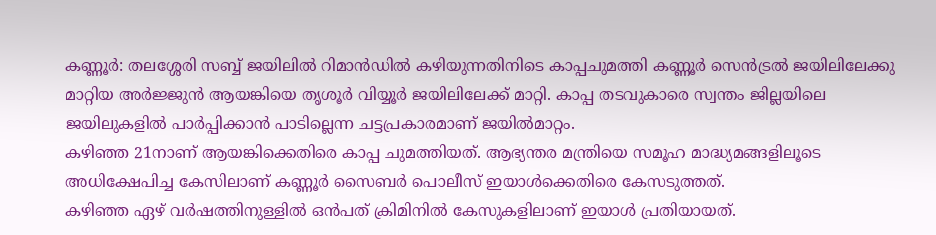കണ്ണൂർ: തലശ്ശേരി സബ്ബ് ജയിലിൽ റിമാൻഡിൽ കഴിയുന്നതിനിടെ കാപ്പചുമത്തി കണ്ണൂർ സെൻട്രൽ ജയിലിലേക്കു മാറ്റിയ അർജ്ജുൻ ആയങ്കിയെ തൃശൂർ വിയ്യൂർ ജയിലിലേക്ക് മാറ്റി. കാപ്പ തടവുകാരെ സ്വന്തം ജില്ലയിലെ ജയിലുകളിൽ പാർപ്പിക്കാൻ പാടില്ലെന്ന ചട്ടപ്രകാരമാണ് ജയിൽമാറ്റം.
കഴിഞ്ഞ 21നാണ് ആയങ്കിക്കെതിരെ കാപ്പ ചുമത്തിയത്. ആഭ്യന്തര മന്ത്രിയെ സമൂഹ മാദ്ധ്യമങ്ങളിലൂടെ അധിക്ഷേപിച്ച കേസിലാണ് കണ്ണൂർ സൈബർ പൊലീസ് ഇയാൾക്കെതിരെ കേസടുത്തത്.
കഴിഞ്ഞ ഏഴ് വർഷത്തിനുള്ളിൽ ഒൻപത് ക്രിമിനിൽ കേസുകളിലാണ് ഇയാൾ പ്രതിയായത്.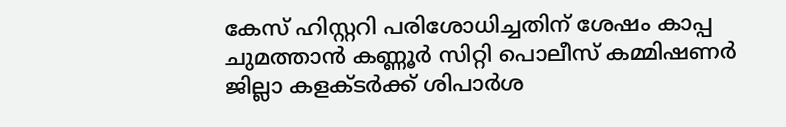കേസ് ഹിസ്റ്ററി പരിശോധിച്ചതിന് ശേഷം കാപ്പ ചുമത്താൻ കണ്ണൂർ സിറ്റി പൊലീസ് കമ്മിഷണർ ജില്ലാ കളക്ടർക്ക് ശിപാർശ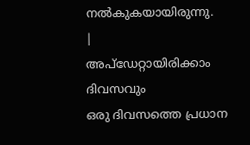നൽകുകയായിരുന്നു.
|
അപ്ഡേറ്റായിരിക്കാം ദിവസവും
ഒരു ദിവസത്തെ പ്രധാന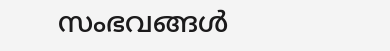സംഭവങ്ങൾ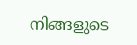നിങ്ങളുടെ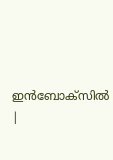ഇൻബോക്സിൽ |